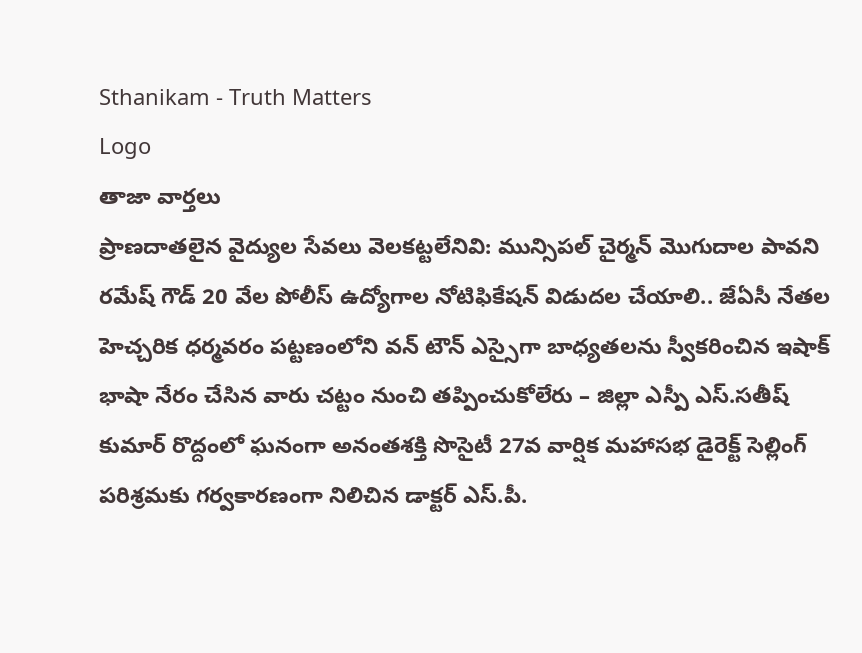Sthanikam - Truth Matters
Logo
తాజా వార్తలు
ప్రాణదాతలైన వైద్యుల సేవలు వెలకట్టలేనివి: మున్సిపల్ చైర్మన్ మొగుదాల పావని రమేష్ గౌడ్ 20 వేల పోలీస్ ఉద్యోగాల నోటిఫికేషన్ విడుదల చేయాలి.. జేఏసీ నేతల హెచ్చరిక ధర్మవరం పట్టణంలోని వన్ టౌన్ ఎస్సైగా బాధ్యతలను స్వీకరించిన ఇషాక్ భాషా నేరం చేసిన వారు చట్టం నుంచి తప్పించుకోలేరు – జిల్లా ఎస్పీ ఎస్.సతీష్ కుమార్ రొద్దంలో ఘనంగా అనంతశక్తి సొసైటీ 27వ వార్షిక మహాసభ డైరెక్ట్ సెల్లింగ్ పరిశ్రమకు గర్వకారణంగా నిలిచిన డాక్టర్ ఎస్.పీ.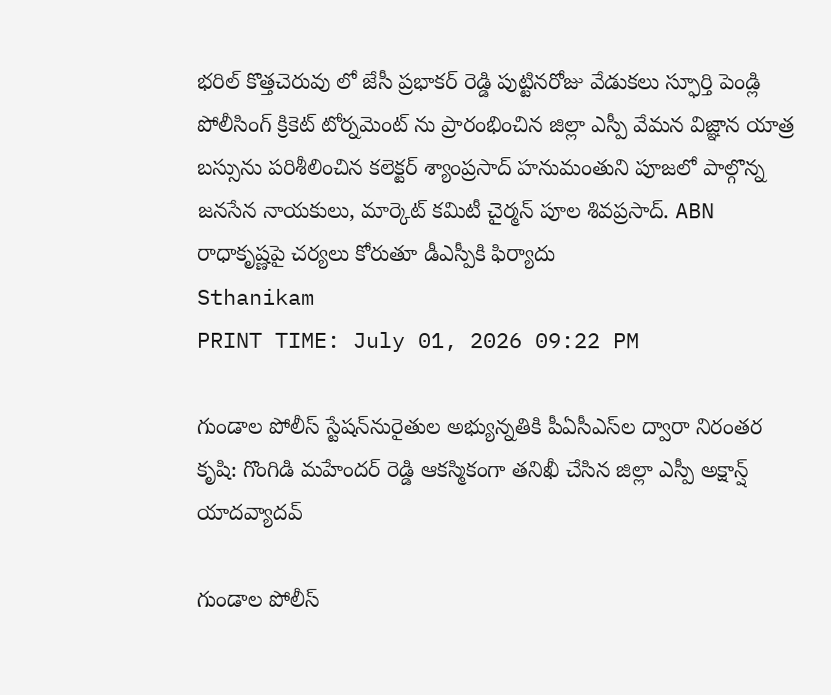భరిల్ కొత్తచెరువు లో జేసీ ప్రభాకర్ రెడ్డి పుట్టినరోజు వేడుకలు స్ఫూర్తి పెండ్లి పోలీసింగ్ క్రికెట్ టోర్నమెంట్ ను ప్రారంభించిన జిల్లా ఎస్పీ వేమన విజ్ఞాన యాత్ర బస్సును పరిశీలించిన కలెక్టర్ శ్యాంప్రసాద్ హనుమంతుని పూజలో పాల్గొన్న జనసేన నాయకులు, మార్కెట్ కమిటీ చైర్మన్ పూల శివప్రసాద్. ABN రాధాకృష్ణపై చర్యలు కోరుతూ డీఎస్పీకి ఫిర్యాదు
Sthanikam
PRINT TIME: July 01, 2026 09:22 PM

గుండాల పోలీస్ స్టేషన్‌నురైతుల అభ్యున్నతికి పీఏసీఎస్‌ల ద్వారా నిరంతర కృషి: గొంగిడి మహేందర్ రెడ్డి ఆకస్మికంగా తనిఖీ చేసిన జిల్లా ఎస్పీ అక్షాన్ష్ యాదవ్యాదవ్

గుండాల పోలీస్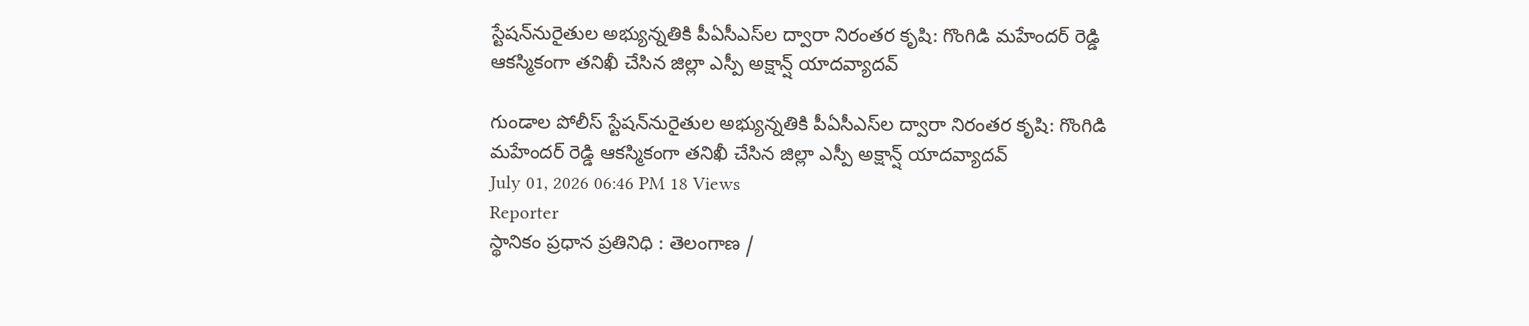స్టేషన్‌నురైతుల అభ్యున్నతికి పీఏసీఎస్‌ల ద్వారా నిరంతర కృషి: గొంగిడి మహేందర్ రెడ్డి ఆకస్మికంగా తనిఖీ చేసిన జిల్లా ఎస్పీ అక్షాన్ష్ యాదవ్యాదవ్

గుండాల పోలీస్ స్టేషన్‌నురైతుల అభ్యున్నతికి పీఏసీఎస్‌ల ద్వారా నిరంతర కృషి: గొంగిడి మహేందర్ రెడ్డి ఆకస్మికంగా తనిఖీ చేసిన జిల్లా ఎస్పీ అక్షాన్ష్ యాదవ్యాదవ్
July 01, 2026 06:46 PM 18 Views
Reporter
స్థానికం ప్రధాన ప్రతినిధి : తెలంగాణ /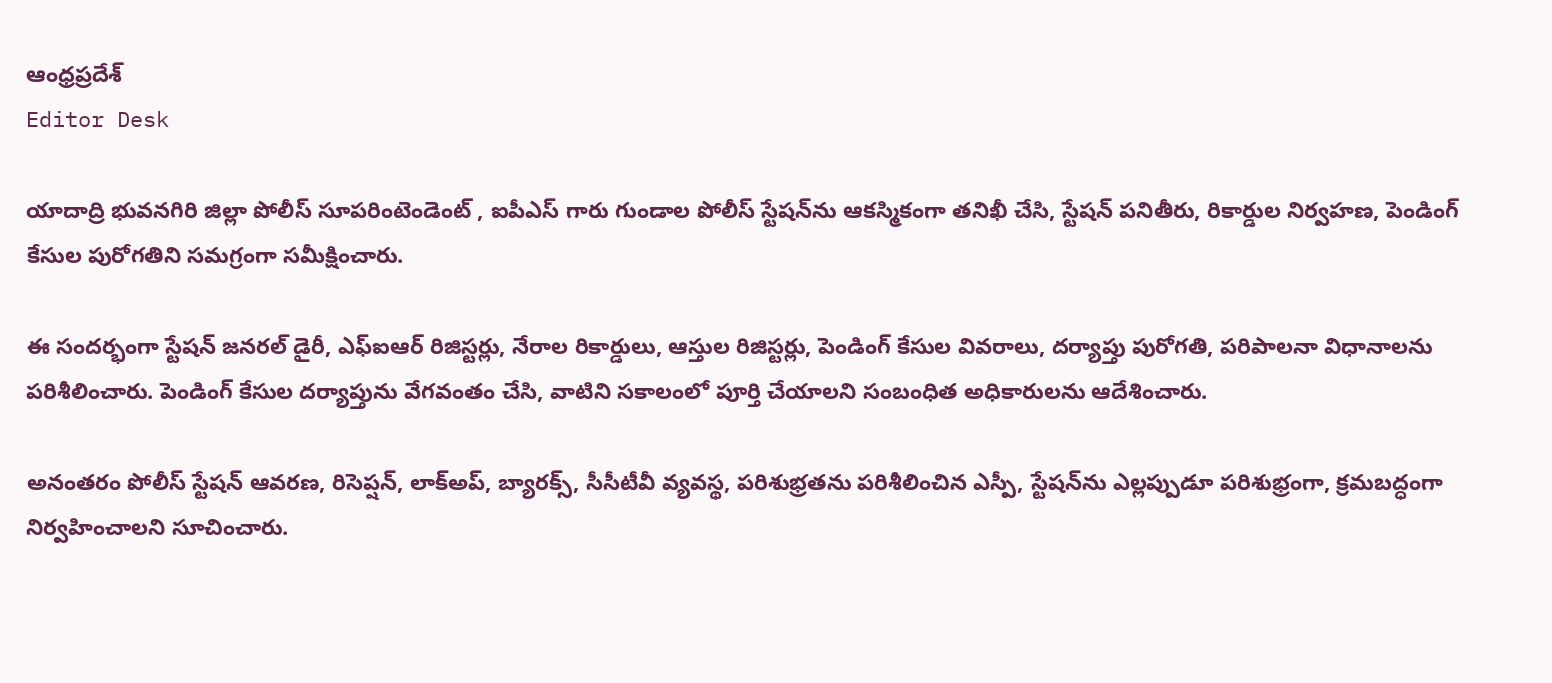ఆంధ్రప్రదేశ్
Editor Desk

యాదాద్రి భువనగిరి జిల్లా పోలీస్ సూపరింటెండెంట్ , ఐపీఎస్ గారు గుండాల పోలీస్ స్టేషన్‌ను ఆకస్మికంగా తనిఖీ చేసి, స్టేషన్ పనితీరు, రికార్డుల నిర్వహణ, పెండింగ్ కేసుల పురోగతిని సమగ్రంగా సమీక్షించారు.

ఈ సందర్భంగా స్టేషన్ జనరల్ డైరీ, ఎఫ్‌ఐఆర్ రిజిస్టర్లు, నేరాల రికార్డులు, ఆస్తుల రిజిస్టర్లు, పెండింగ్ కేసుల వివరాలు, దర్యాప్తు పురోగతి, పరిపాలనా విధానాలను పరిశీలించారు. పెండింగ్ కేసుల దర్యాప్తును వేగవంతం చేసి, వాటిని సకాలంలో పూర్తి చేయాలని సంబంధిత అధికారులను ఆదేశించారు.

అనంతరం పోలీస్ స్టేషన్ ఆవరణ, రిసెప్షన్, లాక్‌అప్, బ్యారక్స్, సీసీటీవీ వ్యవస్థ, పరిశుభ్రతను పరిశీలించిన ఎస్పీ, స్టేషన్‌ను ఎల్లప్పుడూ పరిశుభ్రంగా, క్రమబద్ధంగా నిర్వహించాలని సూచించారు.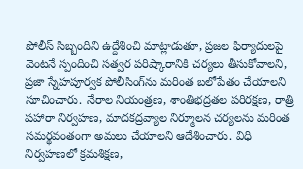పోలీస్ సిబ్బందిని ఉద్దేశించి మాట్లాడుతూ, ప్రజల ఫిర్యాదులపై వెంటనే స్పందించి సత్వర పరిష్కారానికి చర్యలు తీసుకోవాలని, ప్రజా స్నేహపూర్వక పోలీసింగ్‌ను మరింత బలోపేతం చేయాలని సూచించారు. నేరాల నియంత్రణ, శాంతిభద్రతల పరిరక్షణ, రాత్రి పహారా నిర్వహణ, మాదకద్రవ్యాల నిర్మూలన చర్యలను మరింత సమర్థవంతంగా అమలు చేయాలని ఆదేశించారు. విధి నిర్వహణలో క్రమశిక్షణ,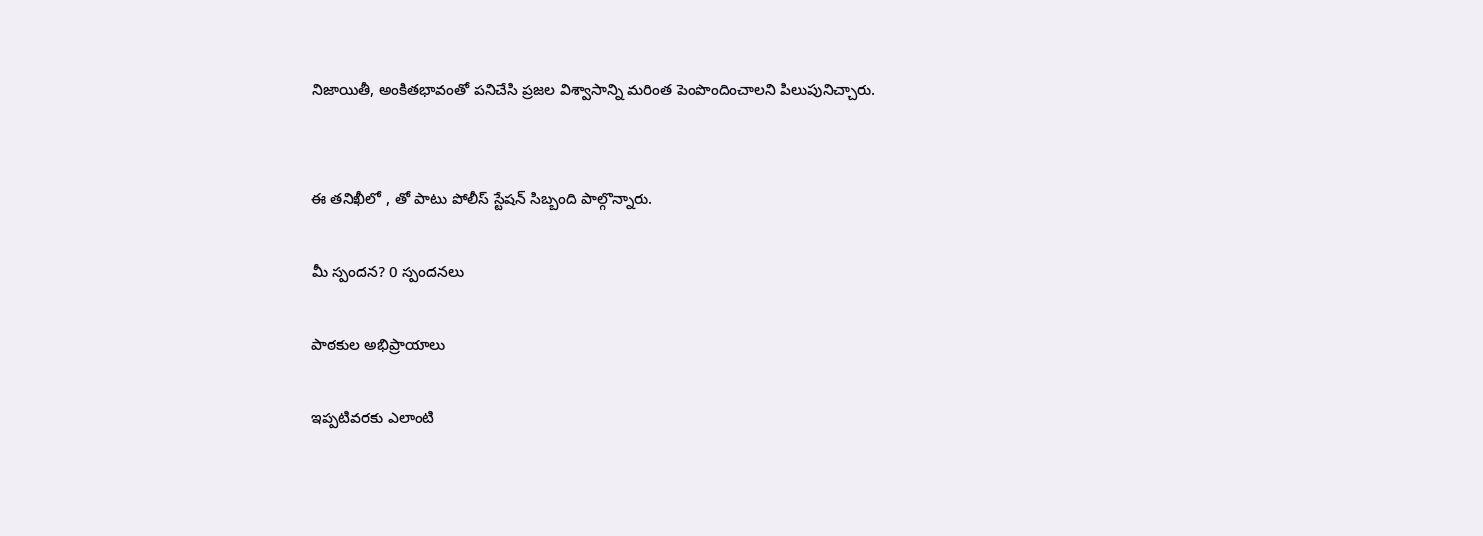నిజాయితీ, అంకితభావంతో పనిచేసి ప్రజల విశ్వాసాన్ని మరింత పెంపొందించాలని పిలుపునిచ్చారు.


ఈ తనిఖీలో , తో పాటు పోలీస్ స్టేషన్ సిబ్బంది పాల్గొన్నారు.

మీ స్పందన? 0 స్పందనలు

పాఠకుల అభిప్రాయాలు

ఇప్పటివరకు ఎలాంటి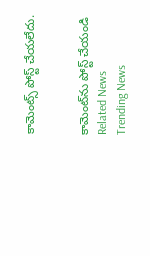కామెంట్స్ పోస్ట్ చేయలేదు.


కామెంట్‌ను పోస్ట్ చేయండి
Related News
Trending News